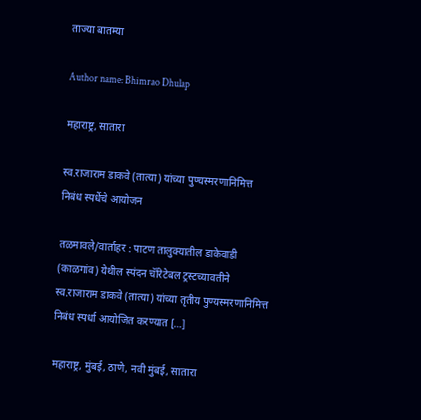ताज्या बातम्या

Author name: Bhimrao Dhulap

महाराष्ट्र, सातारा

स्व.राजाराम डाकवे (तात्या) यांच्या पुण्यस्मरणानिमित्त निबंध स्पर्धेचे आयोजन

तळमावले/वार्ताहर : पाटण तालुक्यातील डाकेवाडी (काळगांव) येथील स्पंदन चॅरिटेबल ट्रस्टच्यावतीने स्व.राजाराम डाकवे (तात्या) यांच्या तृतीय पुण्यस्मरणानिमित्त निबंध स्पर्धा आयोजित करण्यात […]

महाराष्ट्र, मुंबई, ठाणे, नवी मुंबई, सातारा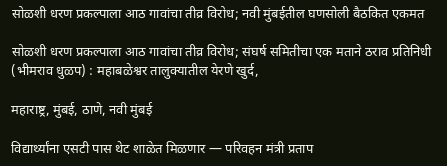सोळशी धरण प्रकल्पाला आठ गावांचा तीव्र विरोध; नवी मुंबईतील घणसोली बैठकित एकमत

सोळशी धरण प्रकल्पाला आठ गावांचा तीव्र विरोध; संघर्ष समितीचा एक मताने ठराव प्रतिनिधी (भीमराव धुळप) : महाबळेश्वर तालुक्यातील येरणे खुर्द,

महाराष्ट्र, मुंबई, ठाणे, नवी मुंबई

विद्यार्थ्यांना एसटी पास थेट शाळेत मिळणार — परिवहन मंत्री प्रताप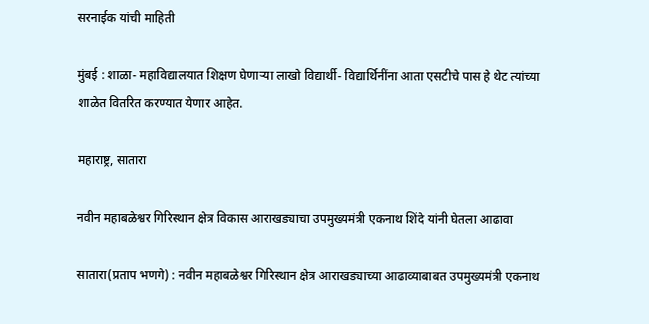सरनाईक यांची माहिती

मुंबई : शाळा- महाविद्यालयात शिक्षण घेणाऱ्या लाखो विद्यार्थी- विद्यार्थिनींना आता एसटीचे पास हे थेट त्यांच्या शाळेत वितरित करण्यात येणार आहेत.

महाराष्ट्र, सातारा

नवीन महाबळेश्वर गिरिस्थान क्षेत्र विकास आराखड्याचा उपमुख्यमंत्री एकनाथ शिंदे यांनी घेतला आढावा

सातारा(प्रताप भणगे) : नवीन महाबळेश्वर गिरिस्थान क्षेत्र आराखड्याच्या आढाव्याबाबत उपमुख्यमंत्री एकनाथ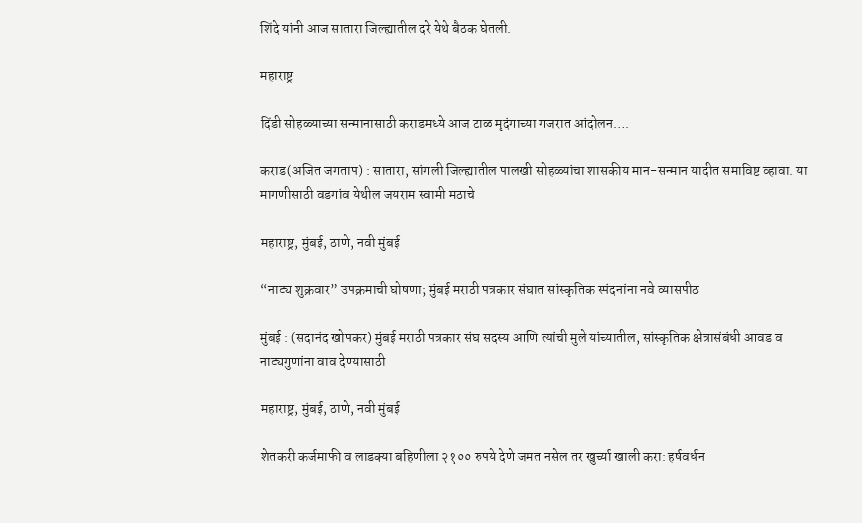शिंदे यांनी आज सातारा जिल्ह्यातील दरे येथे बैठक घेतली.

महाराष्ट्र

दिंडी सोहळ्याच्या सन्मानासाठी कराडमध्ये आज टाळ मृदंगाच्या गजरात आंदोलन….

कराड(अजित जगताप) : सातारा, सांगली जिल्ह्यातील पालखी सोहळ्यांचा शासकीय मान-सन्मान यादीत समाविष्ट व्हावा. या मागणीसाठी वडगांव येथील जयराम स्वामी मठाचे

महाराष्ट्र, मुंबई, ठाणे, नवी मुंबई

“नाट्य शुक्रवार” उपक्रमाची घोषणा; मुंबई मराठी पत्रकार संघात सांस्कृतिक स्पंदनांना नवे व्यासपीठ

मुंबई : (सदानंद खोपकर) मुंबई मराठी पत्रकार संघ सदस्य आणि त्यांची मुले यांच्यातील, सांस्कृतिक क्षेत्रासंबंधी आवड व नाट्यगुणांना वाव देण्यासाठी

महाराष्ट्र, मुंबई, ठाणे, नवी मुंबई

शेतकरी कर्जमाफी व लाडक्या बहिणीला २१०० रुपये देणे जमत नसेल तर खुर्च्या खाली करा: हर्षवर्धन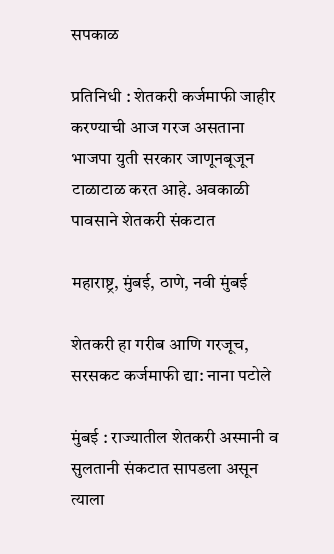सपकाळ

प्रतिनिधी : शेतकरी कर्जमाफी जाहीर करण्याची आज गरज असताना भाजपा युती सरकार जाणूनबूजून टाळाटाळ करत आहे. अवकाळी पावसाने शेतकरी संकटात

महाराष्ट्र, मुंबई, ठाणे, नवी मुंबई

शेतकरी हा गरीब आणि गरजूच, सरसकट कर्जमाफी द्या: नाना पटोले

मुंबई : राज्यातील शेतकरी अस्मानी व सुलतानी संकटात सापडला असून त्याला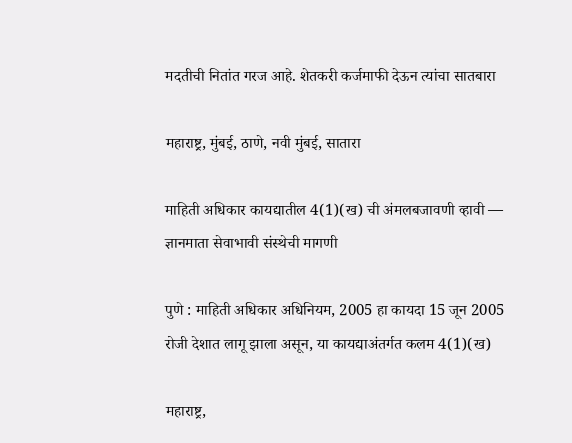मदतीची नितांत गरज आहे. शेतकरी कर्जमाफी देऊन त्यांचा सातबारा

महाराष्ट्र, मुंबई, ठाणे, नवी मुंबई, सातारा

माहिती अधिकार कायद्यातील 4(1)(ख) ची अंमलबजावणी व्हावी — ज्ञानमाता सेवाभावी संस्थेची मागणी

पुणे : माहिती अधिकार अधिनियम, 2005 हा कायदा 15 जून 2005 रोजी देशात लागू झाला असून, या कायद्याअंतर्गत कलम 4(1)(ख)

महाराष्ट्र,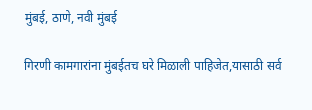मुंबई, ठाणे, नवी मुंबई

गिरणी कामगारांना मुंबईतच घरे मिळाली पाहिजेत,यासाठी सर्व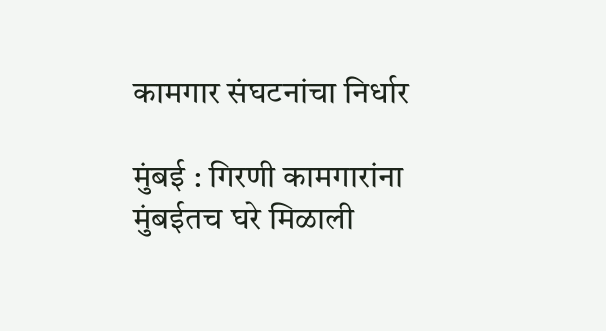कामगार संघटनांचा‌ निर्धार

मुंबई : गिरणी कामगारांना मुंबईतच घरे मिळाली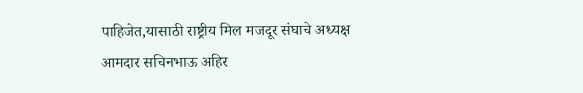पाहिजेत,यासाठी राष्ट्रीय मिल मजदूर संघाचे अध्यक्ष आमदार सचिनभाऊ अहिर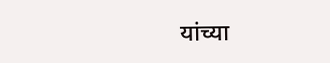यांच्या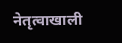नेतृत्वाखाली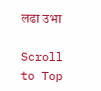लढा उभा

Scroll to Top